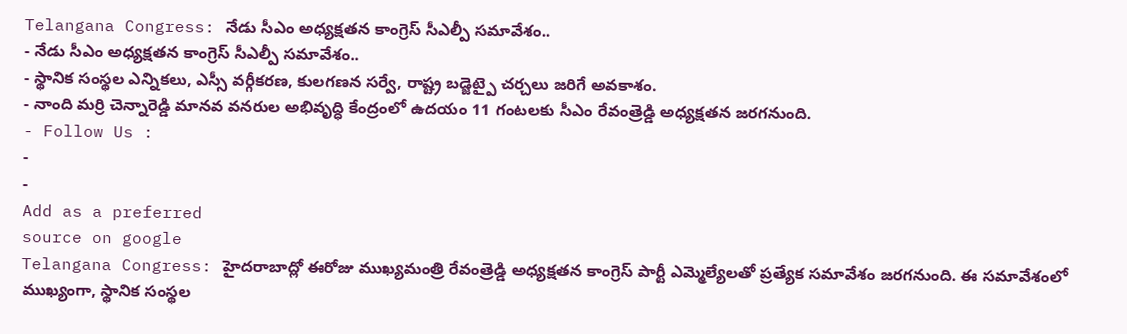Telangana Congress: నేడు సీఎం అధ్యక్షతన కాంగ్రెస్ సీఎల్పీ సమావేశం..
- నేడు సీఎం అధ్యక్షతన కాంగ్రెస్ సీఎల్పీ సమావేశం..
- స్థానిక సంస్థల ఎన్నికలు, ఎస్సీ వర్గీకరణ, కులగణన సర్వే, రాష్ట్ర బడ్జెట్పై చర్చలు జరిగే అవకాశం.
- నాంది మర్రి చెన్నారెడ్డి మానవ వనరుల అభివృద్ధి కేంద్రంలో ఉదయం 11 గంటలకు సీఎం రేవంత్రెడ్డి అధ్యక్షతన జరగనుంది.
- Follow Us :
-
-
Add as a preferred
source on google
Telangana Congress: హైదరాబాద్లో ఈరోజు ముఖ్యమంత్రి రేవంత్రెడ్డి అధ్యక్షతన కాంగ్రెస్ పార్టీ ఎమ్మెల్యేలతో ప్రత్యేక సమావేశం జరగనుంది. ఈ సమావేశంలో ముఖ్యంగా, స్థానిక సంస్థల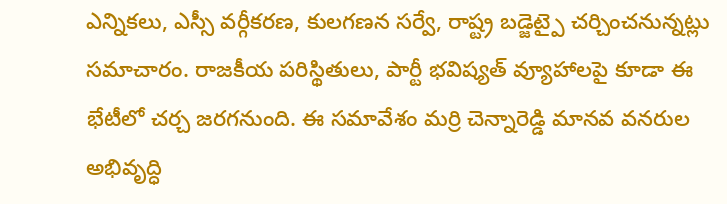ఎన్నికలు, ఎస్సీ వర్గీకరణ, కులగణన సర్వే, రాష్ట్ర బడ్జెట్పై చర్చించనున్నట్లు సమాచారం. రాజకీయ పరిస్థితులు, పార్టీ భవిష్యత్ వ్యూహాలపై కూడా ఈ భేటీలో చర్చ జరగనుంది. ఈ సమావేశం మర్రి చెన్నారెడ్డి మానవ వనరుల అభివృద్ధి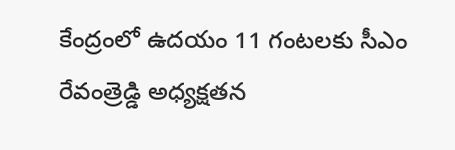కేంద్రంలో ఉదయం 11 గంటలకు సీఎం రేవంత్రెడ్డి అధ్యక్షతన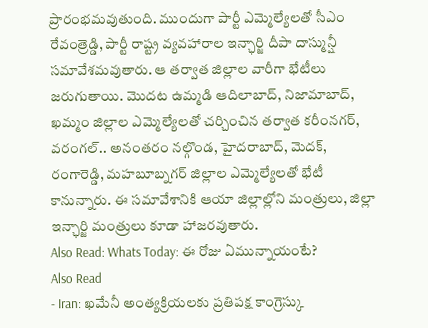ప్రారంభమవుతుంది. ముందుగా పార్టీ ఎమ్మెల్యేలతో సీఎం రేవంత్రెడ్డి, పార్టీ రాష్ట్ర వ్యవహారాల ఇన్ఛార్జి దీపా దాస్మున్షీ సమావేశమవుతారు. ఆ తర్వాత జిల్లాల వారీగా భేటీలు జరుగుతాయి. మొదట ఉమ్మడి ఆదిలాబాద్, నిజామాబాద్, ఖమ్మం జిల్లాల ఎమ్మెల్యేలతో చర్చించిన తర్వాత కరీంనగర్, వరంగల్.. అనంతరం నల్గొండ, హైదరాబాద్, మెదక్, రంగారెడ్డి, మహబూబ్నగర్ జిల్లాల ఎమ్మెల్యేలతో భేటీ కానున్నారు. ఈ సమావేశానికి ఆయా జిల్లాల్లోని మంత్రులు, జిల్లా ఇన్ఛార్జి మంత్రులు కూడా హాజరవుతారు.
Also Read: Whats Today: ఈ రోజు ఏమున్నాయంటే?
Also Read
- Iran: ఖమేనీ అంత్యక్రియలకు ప్రతిపక్ష కాంగ్రెస్కు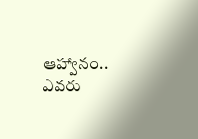ఆహ్వానం.. ఎవరు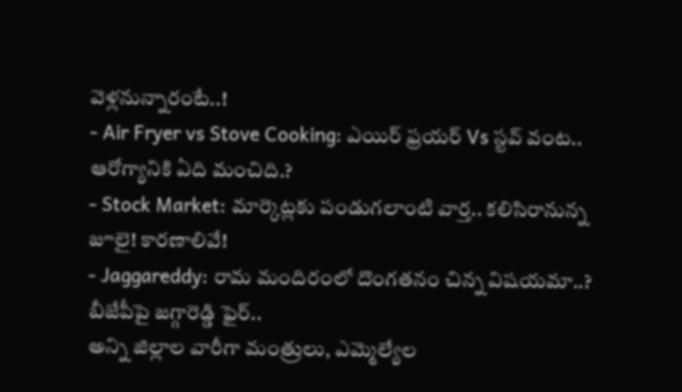వెళ్లనున్నారంటే..!
- Air Fryer vs Stove Cooking: ఎయిర్ ఫ్రయర్ Vs స్టవ్ వంట.. ఆరోగ్యానికి ఏది మంచిది.?
- Stock Market: మార్కెట్లకు పండుగలాంటి వార్త.. కలిసిరానున్న జూలై! కారణాలివే!
- Jaggareddy: రామ మందిరంలో దొంగతనం చిన్న విషయమా..? బీజేపీపై జగ్గారెడ్డి ఫైర్..
అన్ని జిల్లాల వారీగా మంత్రులు, ఎమ్మెల్యేల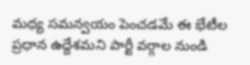మధ్య సమన్వయం పెంచడమే ఈ భేటీల ప్రధాన ఉద్దేశమని పార్టీ వర్గాల నుండి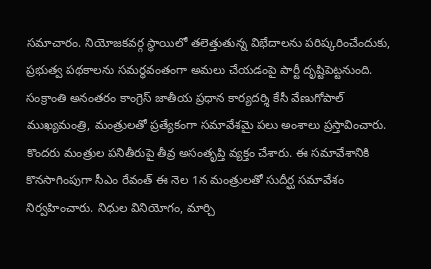సమాచారం. నియోజకవర్గ స్థాయిలో తలెత్తుతున్న విభేదాలను పరిష్కరించేందుకు, ప్రభుత్వ పథకాలను సమర్థవంతంగా అమలు చేయడంపై పార్టీ దృష్టిపెట్టనుంది. సంక్రాంతి అనంతరం కాంగ్రెస్ జాతీయ ప్రధాన కార్యదర్శి కేసీ వేణుగోపాల్ ముఖ్యమంత్రి, మంత్రులతో ప్రత్యేకంగా సమావేశమై పలు అంశాలు ప్రస్తావించారు. కొందరు మంత్రుల పనితీరుపై తీవ్ర అసంతృప్తి వ్యక్తం చేశారు. ఈ సమావేశానికి కొనసాగింపుగా సీఎం రేవంత్ ఈ నెల 1న మంత్రులతో సుదీర్ఘ సమావేశం నిర్వహించారు. నిధుల వినియోగం, మార్చి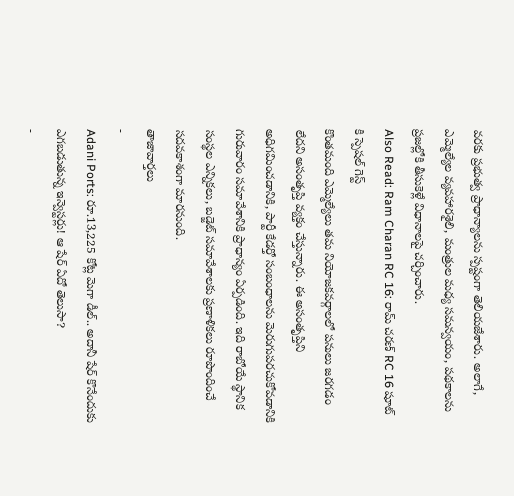వరకు ప్రభుత్వ ప్రాధాన్యాలను స్పష్టంగా తెలియజేశారు. అలాగే, ఎమ్మెల్యేల వ్యవహారశైలి, మంత్రుల మధ్య సమన్వయం, పథకాలను ప్రజల్లోకి తీసుకెళ్లే విధానాలపై చర్చించారు.
Also Read: Ram Charan RC 16: రామ్ చరణ్ RC 16 షూట్ కి స్పెషల్ గెస్ట్
కొంతమంది ఎమ్మెల్యేలు తమ నియోజకవర్గాలలో పనులు జరగడం లేదని అసంతృప్తి వ్యక్తం చేస్తున్నారు. ఈ అసంతృప్తిని అధిగమించడానికి, పార్టీ కేడర్తో సంబంధాలను మెరుగుపరచుకోవడానికి గురువారం సమావేశానికి ప్రాధాన్యం ఏర్పడింది. ఇది రాబోయే స్థానిక సంస్థల ఎన్నికలు, బడ్జెట్ సమావేశాలకు ప్రణాళికలు రూపొందించే సదవకాశంగా మారనుంది.
తాజావార్తలు
-
Adani Ports: రూ.13,225 కోట్ల మెగా డీల్.. అదానీ షేర్ కొనేందుకు ఎగబడుతున్న ఇన్వెస్టర్లు! ఆ షేర్ ఏదో తెలుసా?
-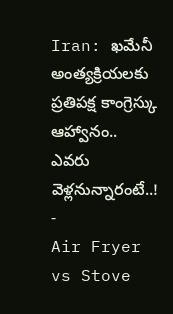Iran: ఖమేనీ అంత్యక్రియలకు ప్రతిపక్ష కాంగ్రెస్కు ఆహ్వానం.. ఎవరు వెళ్లనున్నారంటే..!
-
Air Fryer vs Stove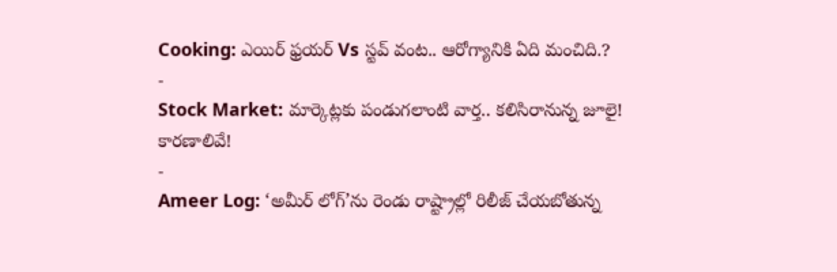Cooking: ఎయిర్ ఫ్రయర్ Vs స్టవ్ వంట.. ఆరోగ్యానికి ఏది మంచిది.?
-
Stock Market: మార్కెట్లకు పండుగలాంటి వార్త.. కలిసిరానున్న జూలై! కారణాలివే!
-
Ameer Log: ‘అమీర్ లోగ్’ను రెండు రాష్ట్రాల్లో రిలీజ్ చేయబోతున్న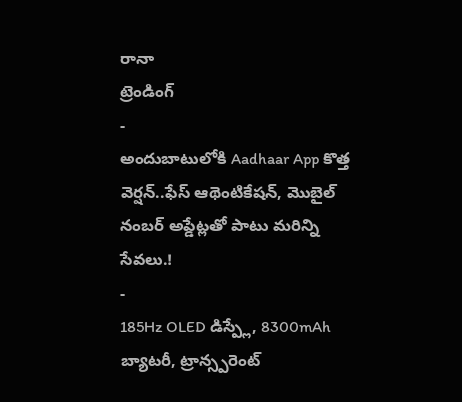రానా
ట్రెండింగ్
-
అందుబాటులోకి Aadhaar App కొత్త వెర్షన్..ఫేస్ ఆథెంటికేషన్, మొబైల్ నంబర్ అప్డేట్లతో పాటు మరిన్ని సేవలు.!
-
185Hz OLED డిస్ప్లే, 8300mAh బ్యాటరీ, ట్రాన్స్పరెంట్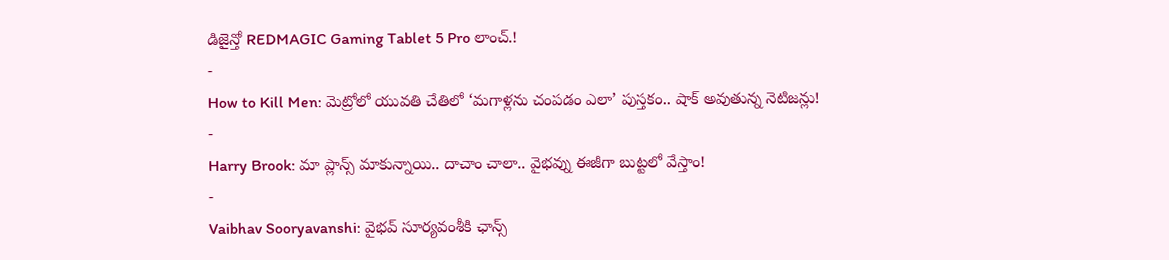డిజైన్తో REDMAGIC Gaming Tablet 5 Pro లాంచ్.!
-
How to Kill Men: మెట్రోలో యువతి చేతిలో ‘మగాళ్లను చంపడం ఎలా’ పుస్తకం.. షాక్ అవుతున్న నెటిజన్లు!
-
Harry Brook: మా ప్లాన్స్ మాకున్నాయి.. దాచాం చాలా.. వైభవ్ను ఈజీగా బుట్టలో వేస్తాం!
-
Vaibhav Sooryavanshi: వైభవ్ సూర్యవంశీకి ఛాన్స్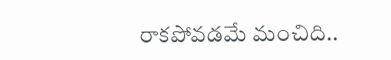రాకపోవడమే మంచిది..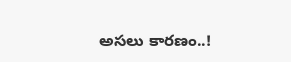అసలు కారణం..!